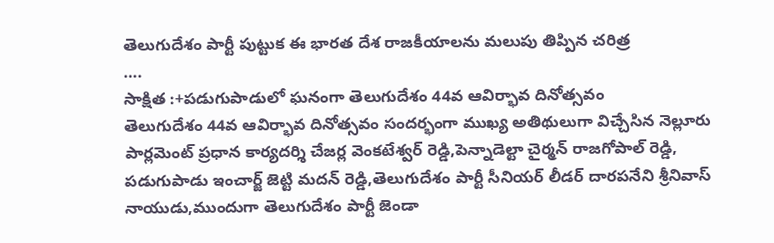తెలుగుదేశం పార్టీ పుట్టుక ఈ భారత దేశ రాజకీయాలను మలుపు తిప్పిన చరిత్ర
….
సాక్షిత :+పడుగుపాడులో ఘనంగా తెలుగుదేశం 44వ ఆవిర్భావ దినోత్సవం
తెలుగుదేశం 44వ ఆవిర్భావ దినోత్సవం సందర్భంగా ముఖ్య అతిథులుగా విచ్చేసిన నెల్లూరు పార్లమెంట్ ప్రధాన కార్యదర్శి చేజర్ల వెంకటేశ్వర్ రెడ్డి,పెన్నాడెల్టా చైర్మన్ రాజగోపాల్ రెడ్డి, పడుగుపాడు ఇంచార్జ్ జెట్టి మదన్ రెడ్డి,తెలుగుదేశం పార్టీ సీనియర్ లీడర్ దారపనేని శ్రీనివాస్ నాయుడు,ముందుగా తెలుగుదేశం పార్టీ జెండా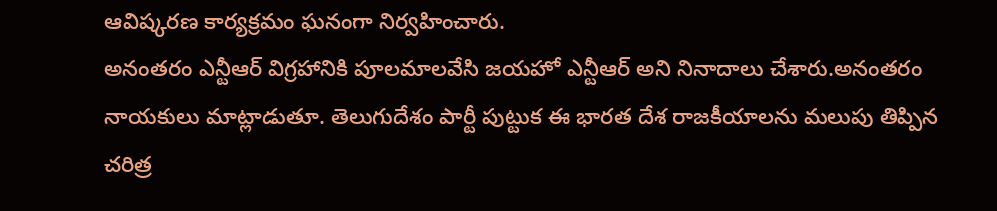ఆవిష్కరణ కార్యక్రమం ఘనంగా నిర్వహించారు.
అనంతరం ఎన్టీఆర్ విగ్రహానికి పూలమాలవేసి జయహో ఎన్టీఆర్ అని నినాదాలు చేశారు.అనంతరం నాయకులు మాట్లాడుతూ. తెలుగుదేశం పార్టీ పుట్టుక ఈ భారత దేశ రాజకీయాలను మలుపు తిప్పిన చరిత్ర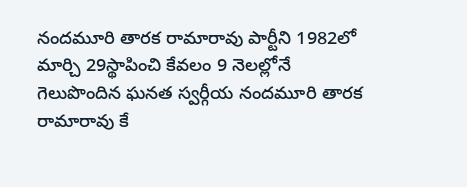నందమూరి తారక రామారావు పార్టీని 1982లో మార్చి 29స్థాపించి కేవలం 9 నెలల్లోనే గెలుపొందిన ఘనత స్వర్గీయ నందమూరి తారక రామారావు కే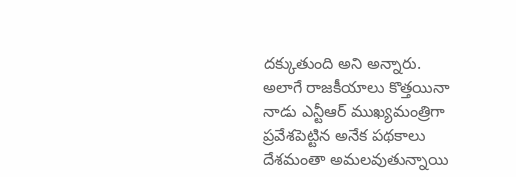దక్కుతుంది అని అన్నారు.
అలాగే రాజకీయాలు కొత్తయినా నాడు ఎన్టీఆర్ ముఖ్యమంత్రిగా ప్రవేశపెట్టిన అనేక పథకాలు దేశమంతా అమలవుతున్నాయి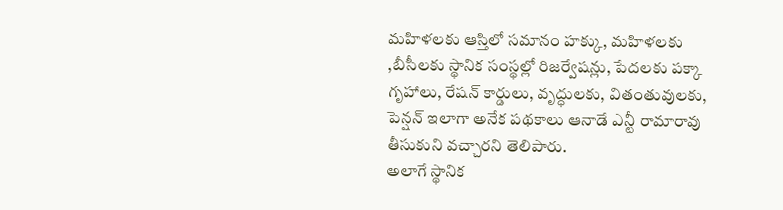మహిళలకు ఆస్తిలో సమానం హక్కు, మహిళలకు ,బీసీలకు స్థానిక సంస్థల్లో రిజర్వేషన్లు, పేదలకు పక్కా గృహాలు, రేషన్ కార్డులు, వృద్ధులకు, వితంతువులకు, పెన్షన్ ఇలాగా అనేక పథకాలు ఆనాడే ఎన్టీ రామారావు తీసుకుని వచ్చారని తెలిపారు.
అలాగే స్థానిక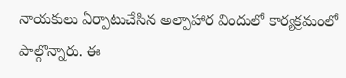నాయకులు ఏర్పాటుచేసిన అల్పాహార విందులో కార్యక్రమంలో పాల్గొన్నారు. ఈ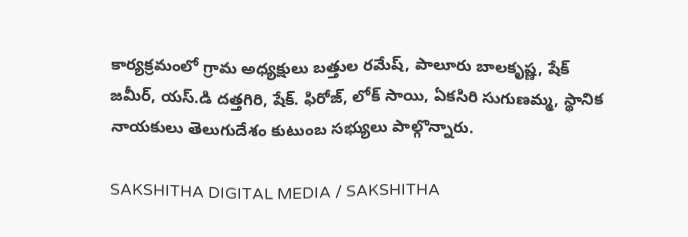కార్యక్రమంలో గ్రామ అధ్యక్షులు బత్తుల రమేష్, పాలూరు బాలకృష్ణ, షేక్ జమీర్, యస్.డి దత్తగిరి, షేక్. ఫిరోజ్, లోక్ సాయి, ఏకసిరి సుగుణమ్మ, స్థానిక నాయకులు తెలుగుదేశం కుటుంబ సభ్యులు పాల్గొన్నారు.

SAKSHITHA DIGITAL MEDIA / SAKSHITHA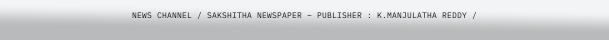NEWS CHANNEL / SAKSHITHA NEWSPAPER – PUBLISHER : K.MANJULATHA REDDY /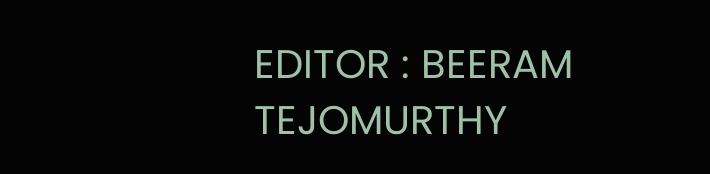EDITOR : BEERAM TEJOMURTHY